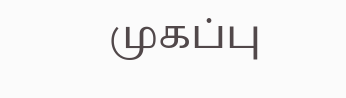முகப்பு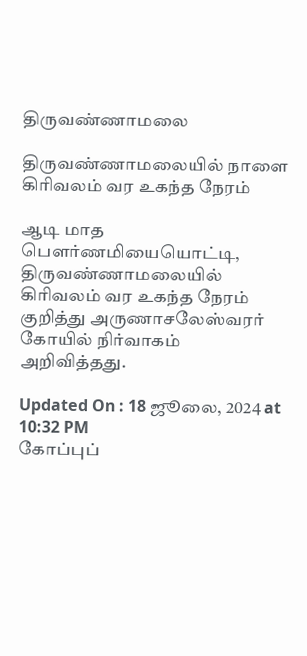திருவண்ணாமலை

திருவண்ணாமலையில் நாளை கிரிவலம் வர உகந்த நேரம்

ஆடி மாத பெளர்ணமியையொட்டி, திருவண்ணாமலையில் கிரிவலம் வர உகந்த நேரம் குறித்து அருணாசலேஸ்வரர் கோயில் நிர்வாகம் அறிவித்தது.

Updated On : 18 ஜூலை, 2024 at 10:32 PM
கோப்புப்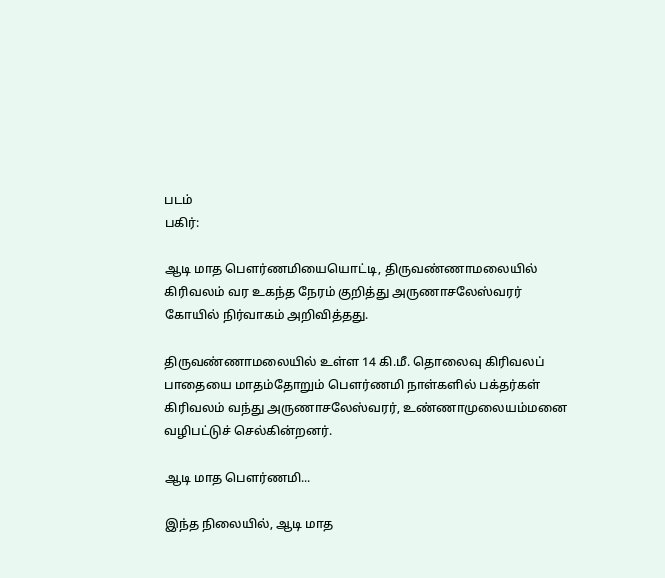படம்
பகிர்:

ஆடி மாத பெளர்ணமியையொட்டி, திருவண்ணாமலையில் கிரிவலம் வர உகந்த நேரம் குறித்து அருணாசலேஸ்வரர் கோயில் நிர்வாகம் அறிவித்தது.

திருவண்ணாமலையில் உள்ள 14 கி.மீ. தொலைவு கிரிவலப் பாதையை மாதம்தோறும் பெளர்ணமி நாள்களில் பக்தர்கள் கிரிவலம் வந்து அருணாசலேஸ்வரர், உண்ணாமுலையம்மனை வழிபட்டுச் செல்கின்றனர்.

ஆடி மாத பெளர்ணமி...

இந்த நிலையில், ஆடி மாத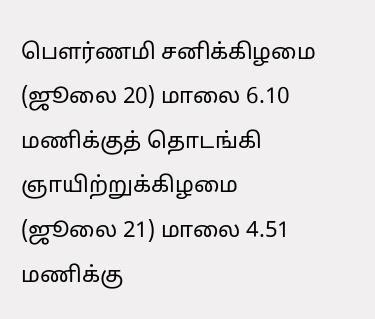பெளர்ணமி சனிக்கிழமை (ஜூலை 20) மாலை 6.10 மணிக்குத் தொடங்கி ஞாயிற்றுக்கிழமை (ஜூலை 21) மாலை 4.51 மணிக்கு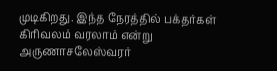முடிகிறது. இந்த நேரத்தில் பக்தர்கள் கிரிவலம் வரலாம் என்று அருணாசலேஸ்வரர்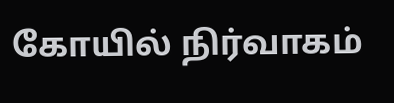கோயில் நிர்வாகம்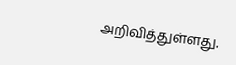அறிவித்துள்ளது.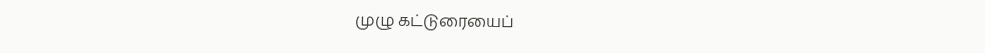முழு கட்டுரையைப்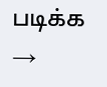படிக்க →